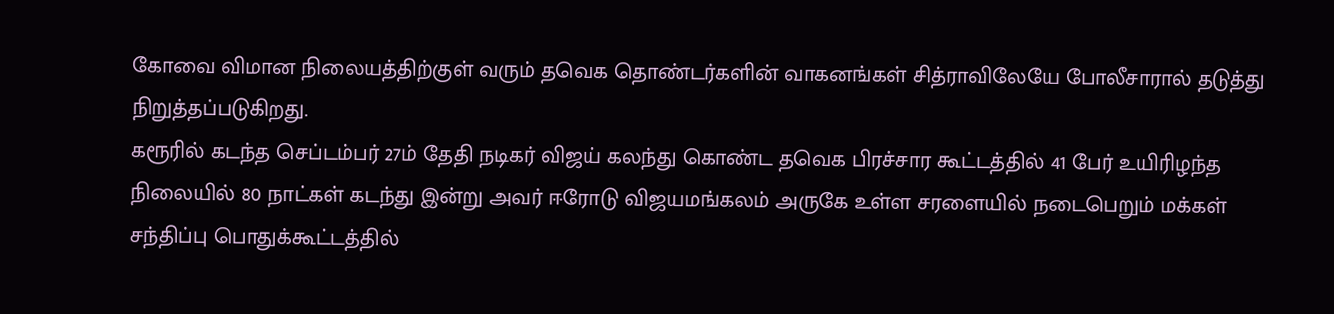கோவை விமான நிலையத்திற்குள் வரும் தவெக தொண்டர்களின் வாகனங்கள் சித்ராவிலேயே போலீசாரால் தடுத்து நிறுத்தப்படுகிறது.
கரூரில் கடந்த செப்டம்பர் 27ம் தேதி நடிகர் விஜய் கலந்து கொண்ட தவெக பிரச்சார கூட்டத்தில் 41 பேர் உயிரிழந்த நிலையில் 80 நாட்கள் கடந்து இன்று அவர் ஈரோடு விஜயமங்கலம் அருகே உள்ள சரளையில் நடைபெறும் மக்கள் சந்திப்பு பொதுக்கூட்டத்தில்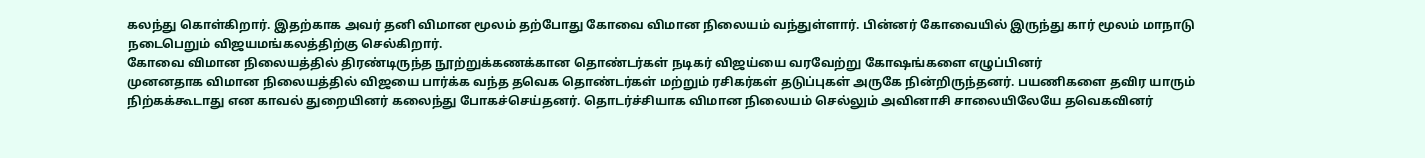கலந்து கொள்கிறார். இதற்காக அவர் தனி விமான மூலம் தற்போது கோவை விமான நிலையம் வந்துள்ளார். பின்னர் கோவையில் இருந்து கார் மூலம் மாநாடு நடைபெறும் விஜயமங்கலத்திற்கு செல்கிறார்.
கோவை விமான நிலையத்தில் திரண்டிருந்த நூற்றுக்கணக்கான தொண்டர்கள் நடிகர் விஜய்யை வரவேற்று கோஷங்களை எழுப்பினர்
முனனதாக விமான நிலையத்தில் விஜயை பார்க்க வந்த தவெக தொண்டர்கள் மற்றும் ரசிகர்கள் தடுப்புகள் அருகே நின்றிருந்தனர். பயணிகளை தவிர யாரும் நிற்கக்கூடாது என காவல் துறையினர் கலைந்து போகச்செய்தனர். தொடர்ச்சியாக விமான நிலையம் செல்லும் அவினாசி சாலையிலேயே தவெகவினர்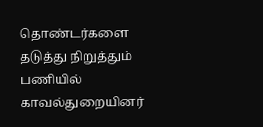தொண்டர்களை தடுத்து நிறுத்தும் பணியில் காவல்துறையினர்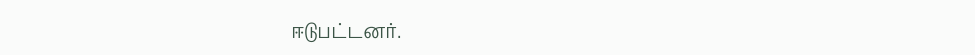ஈடுபட்டனர்.